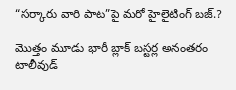“సర్కారు వారి పాట”పై మరో హైలైటింగ్ బజ్.?

మొత్తం మూడు భారీ బ్లాక్ బస్టర్ల అనంతరం టాలీవుడ్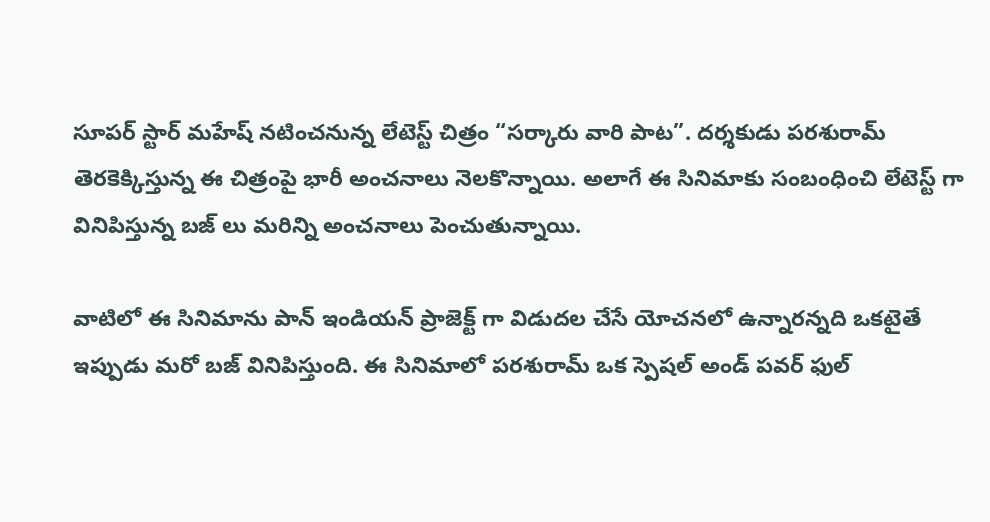సూపర్ స్టార్ మహేష్ నటించనున్న లేటెస్ట్ చిత్రం “సర్కారు వారి పాట”. దర్శకుడు పరశురామ్ తెరకెక్కిస్తున్న ఈ చిత్రంపై భారీ అంచనాలు నెలకొన్నాయి. అలాగే ఈ సినిమాకు సంబంధించి లేటెస్ట్ గా వినిపిస్తున్న బజ్ లు మరిన్ని అంచనాలు పెంచుతున్నాయి.

వాటిలో ఈ సినిమాను పాన్ ఇండియన్ ప్రాజెక్ట్ గా విడుదల చేసే యోచనలో ఉన్నారన్నది ఒకటైతే ఇప్పుడు మరో బజ్ వినిపిస్తుంది. ఈ సినిమాలో పరశురామ్ ఒక స్పెషల్ అండ్ పవర్ ఫుల్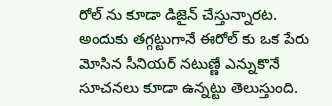రోల్ ను కూడా డిజైన్ చేస్తున్నారట. అందుకు తగ్గట్టుగానే ఈరోల్ కు ఒక పేరు మోసిన సీనియర్ నటుణ్ణే ఎన్నుకొనే సూచనలు కూడా ఉన్నట్టు తెలుస్తుంది.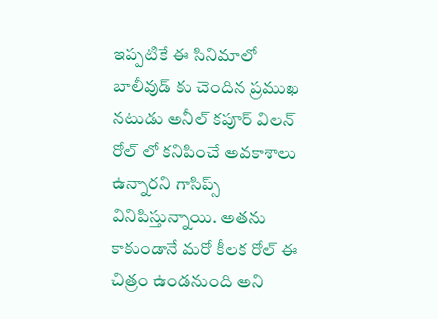ఇప్పటికే ఈ సినిమాలో బాలీవుడ్ కు చెందిన ప్రముఖ నటుడు అనీల్ కపూర్ విలన్ రోల్ లో కనిపించే అవకాశాలు ఉన్నారని గాసిప్స్ వినిపిస్తున్నాయి. అతను కాకుండానే మరో కీలక రోల్ ఈ చిత్రం ఉండనుంది అని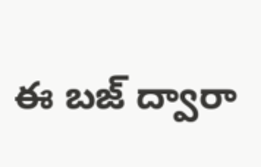ఈ బజ్ ద్వారా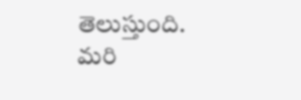తెలుస్తుంది. మరి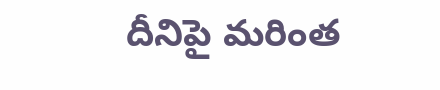దీనిపై మరింత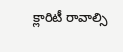క్లారిటీ రావాల్సి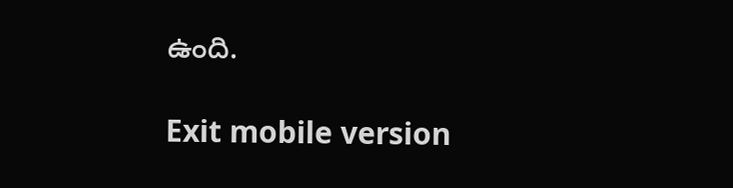ఉంది.

Exit mobile version